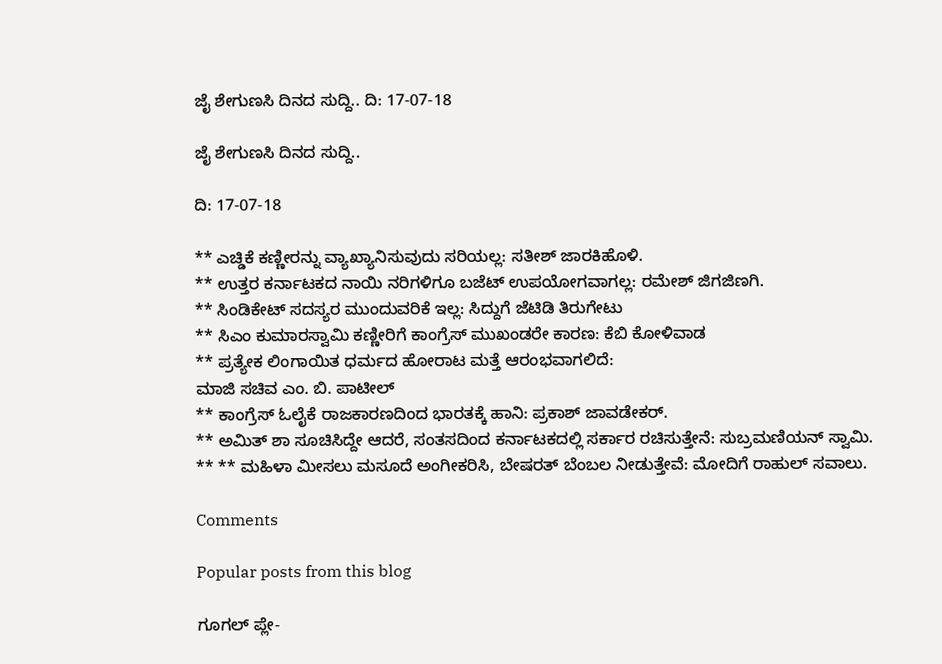ಜೈ ಶೇಗುಣಸಿ ದಿನದ ಸುದ್ದಿ.. ದಿ: 17-07-18

ಜೈ ಶೇಗುಣಸಿ ದಿನದ ಸುದ್ದಿ..

ದಿ: 17-07-18

** ಎಚ್ಡಿಕೆ ಕಣ್ಣೀರನ್ನು ವ್ಯಾಖ್ಯಾನಿಸುವುದು ಸರಿಯಲ್ಲ: ಸತೀಶ್ ಜಾರಕಿಹೊಳಿ.
** ಉತ್ತರ ಕರ್ನಾಟಕದ ನಾಯಿ ನರಿಗಳಿಗೂ ಬಜೆಟ್ ಉಪಯೋಗವಾಗಲ್ಲ: ರಮೇಶ್ ಜಿಗಜಿಣಗಿ.
** ಸಿಂಡಿಕೇಟ್ ಸದಸ್ಯರ ಮುಂದುವರಿಕೆ ಇಲ್ಲ: ಸಿದ್ದುಗೆ ಜೆಟಿಡಿ ತಿರುಗೇಟು
** ಸಿಎಂ ಕುಮಾರಸ್ವಾಮಿ ಕಣ್ಣೀರಿಗೆ ಕಾಂಗ್ರೆಸ್ ಮುಖಂಡರೇ ಕಾರಣ: ಕೆಬಿ ಕೋಳಿವಾಡ
** ಪ್ರತ್ಯೇಕ ಲಿಂಗಾಯಿತ ಧರ್ಮದ ಹೋರಾಟ ಮತ್ತೆ ಆರಂಭವಾಗಲಿದೆ:
ಮಾಜಿ ಸಚಿವ ಎಂ. ಬಿ. ಪಾಟೀಲ್
** ಕಾಂಗ್ರೆಸ್ ಓಲೈಕೆ ರಾಜಕಾರಣದಿಂದ ಭಾರತಕ್ಕೆ ಹಾನಿ: ಪ್ರಕಾಶ್ ಜಾವಡೇಕರ್.
** ಅಮಿತ್ ಶಾ ಸೂಚಿಸಿದ್ದೇ ಆದರೆ, ಸಂತಸದಿಂದ ಕರ್ನಾಟಕದಲ್ಲಿ ಸರ್ಕಾರ ರಚಿಸುತ್ತೇನೆ: ಸುಬ್ರಮಣಿಯನ್ ಸ್ವಾಮಿ.
** ** ಮಹಿಳಾ ಮೀಸಲು ಮಸೂದೆ ಅಂಗೀಕರಿಸಿ, ಬೇಷರತ್ ಬೆಂಬಲ ನೀಡುತ್ತೇವೆ: ಮೋದಿಗೆ ರಾಹುಲ್ ಸವಾಲು.

Comments

Popular posts from this blog

ಗೂಗಲ್ ಪ್ಲೇ-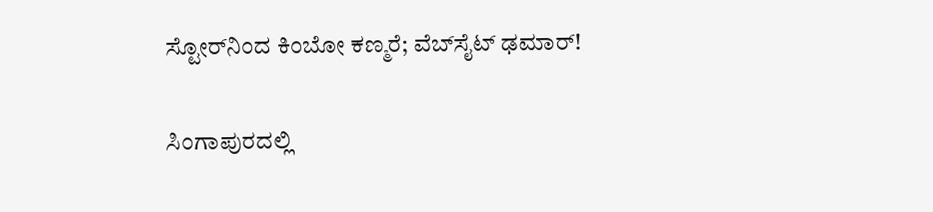ಸ್ಟೋರ್‌ನಿಂದ ಕಿಂಬೋ ಕಣ್ಮರೆ; ವೆಬ್‌ಸೈಟ್ ಢಮಾರ್!

ಸಿಂಗಾಪುರದಲ್ಲಿ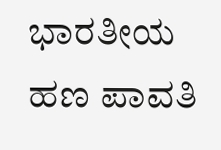ಭಾರತೀಯ ಹಣ ಪಾವತಿ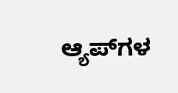ಆ್ಯಪ್‌ಗಳ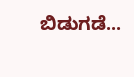ಬಿಡುಗಡೆ...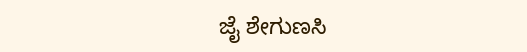ಜೈ ಶೇಗುಣಸಿ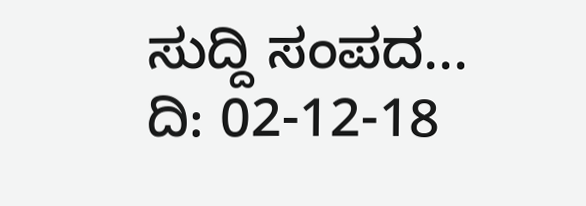ಸುದ್ದಿ ಸಂಪದ... ದಿ: 02-12-18